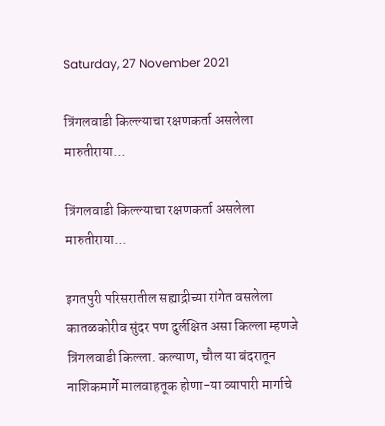Saturday, 27 November 2021

त्रिंगलवाडी किल्ल्याचा रक्षणकर्ता असलेला मारुतीराया...

त्रिंगलवाडी किल्ल्याचा रक्षणकर्ता असलेला मारुतीराया...

इगतपुरी परिसरातील सह्याद्रीच्या रांगेत वसलेला कातळकोरीव सुंदर पण दुर्लक्षित असा किल्ला म्हणजे त्रिंगलवाडी किल्ला. कल्याण, चौल या बंदरातून नाशिकमार्गे मालवाहतूक होणा-या व्यापारी मार्गाचे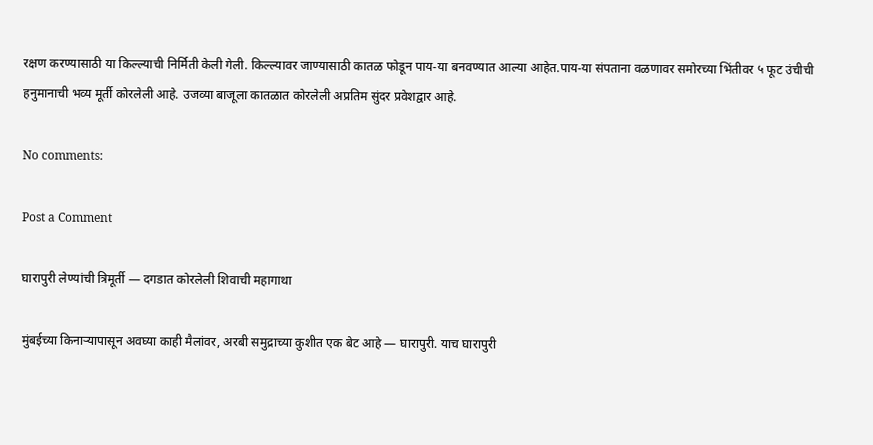रक्षण करण्यासाठी या किल्ल्याची निर्मिती केली गेली. किल्ल्यावर जाण्यासाठी कातळ फोडून पाय-या बनवण्यात आल्या आहेत.पाय-या संपताना वळणावर समोरच्या भिंतीवर ५ फूट उंचीची हनुमानाची भव्य मूर्ती कोरलेली आहे. उजव्या बाजूला कातळात कोरलेली अप्रतिम सुंदर प्रवेशद्वार आहे.

No comments:

Post a Comment

घारापुरी लेण्यांची त्रिमूर्ती — दगडात कोरलेली शिवाची महागाथा

मुंबईच्या किनाऱ्यापासून अवघ्या काही मैलांवर, अरबी समुद्राच्या कुशीत एक बेट आहे — घारापुरी. याच घारापुरी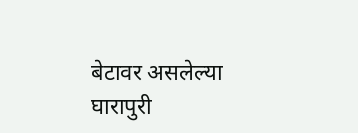बेटावर असलेल्या घारापुरी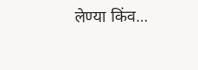लेण्या किंव...